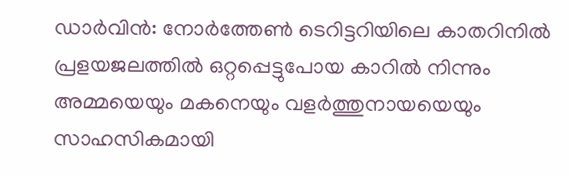ഡാർവിൻ: നോർത്തേൺ ടെറിട്ടറിയിലെ കാതറിനിൽ പ്രളയജലത്തിൽ ഒറ്റപ്പെട്ടുപോയ കാറിൽ നിന്നും അമ്മയെയും മകനെയും വളർത്തുനായയെയും സാഹസികമായി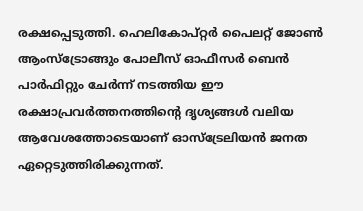രക്ഷപ്പെടുത്തി. ഹെലികോപ്റ്റർ പൈലറ്റ് ജോൺ ആംസ്ട്രോങ്ങും പോലീസ് ഓഫീസർ ബെൻ പാർഫിറ്റും ചേർന്ന് നടത്തിയ ഈ രക്ഷാപ്രവർത്തനത്തിന്റെ ദൃശ്യങ്ങൾ വലിയ ആവേശത്തോടെയാണ് ഓസ്ട്രേലിയൻ ജനത ഏറ്റെടുത്തിരിക്കുന്നത്.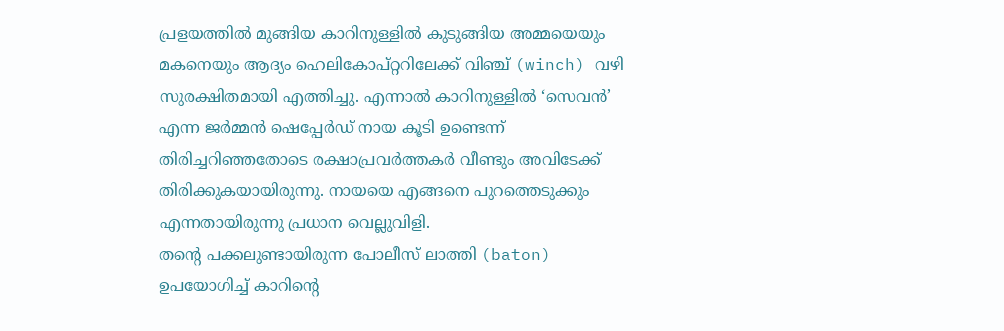പ്രളയത്തിൽ മുങ്ങിയ കാറിനുള്ളിൽ കുടുങ്ങിയ അമ്മയെയും മകനെയും ആദ്യം ഹെലികോപ്റ്ററിലേക്ക് വിഞ്ച് (winch) വഴി സുരക്ഷിതമായി എത്തിച്ചു. എന്നാൽ കാറിനുള്ളിൽ ‘സെവൻ’ എന്ന ജർമ്മൻ ഷെപ്പേർഡ് നായ കൂടി ഉണ്ടെന്ന് തിരിച്ചറിഞ്ഞതോടെ രക്ഷാപ്രവർത്തകർ വീണ്ടും അവിടേക്ക് തിരിക്കുകയായിരുന്നു. നായയെ എങ്ങനെ പുറത്തെടുക്കും എന്നതായിരുന്നു പ്രധാന വെല്ലുവിളി.
തന്റെ പക്കലുണ്ടായിരുന്ന പോലീസ് ലാത്തി (baton) ഉപയോഗിച്ച് കാറിന്റെ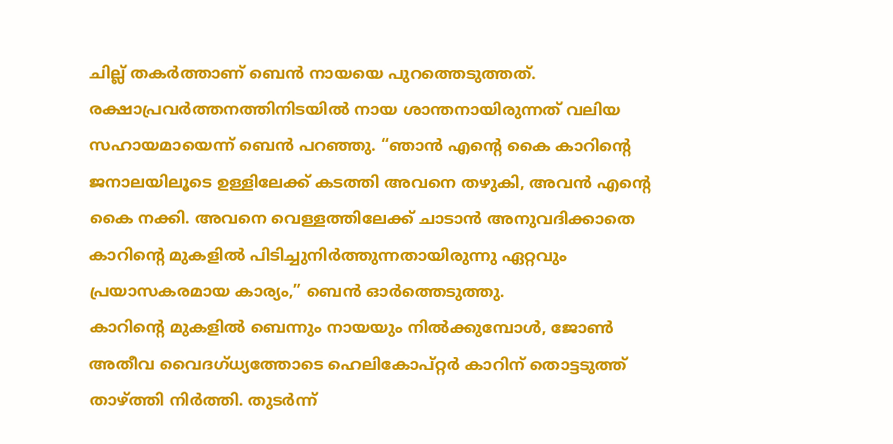ചില്ല് തകർത്താണ് ബെൻ നായയെ പുറത്തെടുത്തത്. രക്ഷാപ്രവർത്തനത്തിനിടയിൽ നായ ശാന്തനായിരുന്നത് വലിയ സഹായമായെന്ന് ബെൻ പറഞ്ഞു. “ഞാൻ എന്റെ കൈ കാറിന്റെ ജനാലയിലൂടെ ഉള്ളിലേക്ക് കടത്തി അവനെ തഴുകി, അവൻ എന്റെ കൈ നക്കി. അവനെ വെള്ളത്തിലേക്ക് ചാടാൻ അനുവദിക്കാതെ കാറിന്റെ മുകളിൽ പിടിച്ചുനിർത്തുന്നതായിരുന്നു ഏറ്റവും പ്രയാസകരമായ കാര്യം,” ബെൻ ഓർത്തെടുത്തു.
കാറിന്റെ മുകളിൽ ബെന്നും നായയും നിൽക്കുമ്പോൾ, ജോൺ അതീവ വൈദഗ്ധ്യത്തോടെ ഹെലികോപ്റ്റർ കാറിന് തൊട്ടടുത്ത് താഴ്ത്തി നിർത്തി. തുടർന്ന്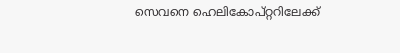സെവനെ ഹെലികോപ്റ്ററിലേക്ക്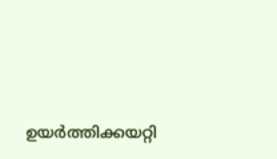ഉയർത്തിക്കയറ്റി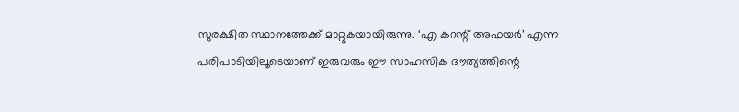സുരക്ഷിത സ്ഥാനത്തേക്ക് മാറ്റുകയായിരുന്നു. ‘എ കറന്റ് അഫയർ’ എന്ന പരിപാടിയിലൂടെയാണ് ഇരുവരും ഈ സാഹസിക ദൗത്യത്തിന്റെ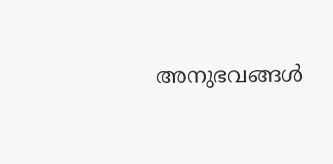അനുഭവങ്ങൾ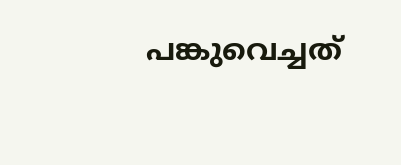പങ്കുവെച്ചത്